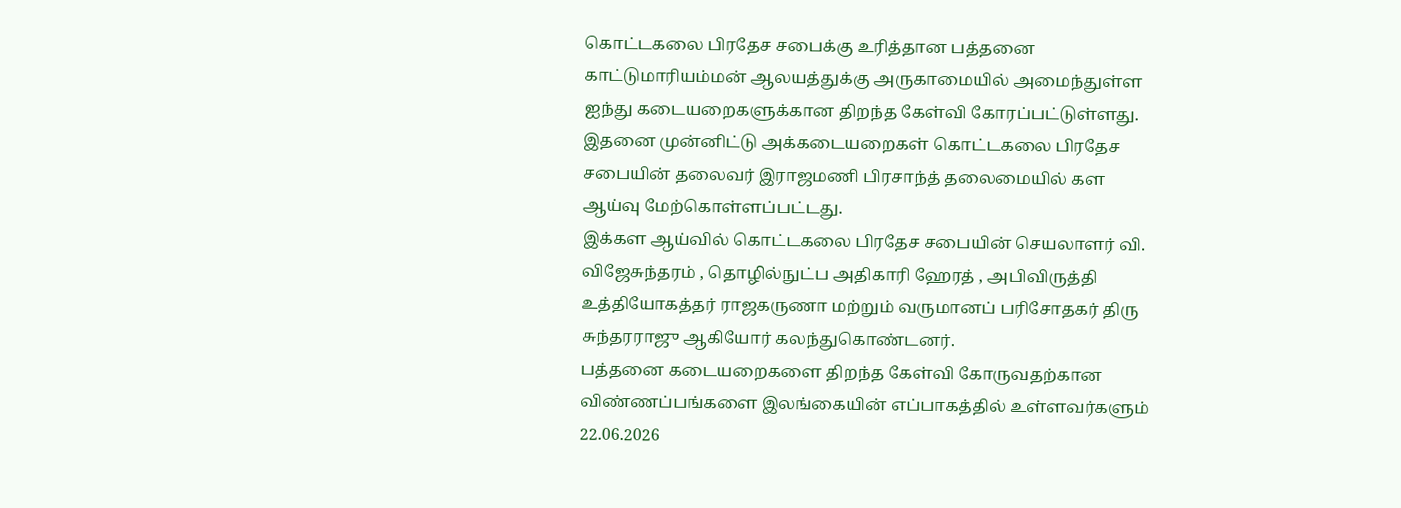கொட்டகலை பிரதேச சபைக்கு உரித்தான பத்தனை காட்டுமாரியம்மன் ஆலயத்துக்கு அருகாமையில் அமைந்துள்ள ஐந்து கடையறைகளுக்கான திறந்த கேள்வி கோரப்பட்டுள்ளது.
இதனை முன்னிட்டு அக்கடையறைகள் கொட்டகலை பிரதேச சபையின் தலைவர் இராஜமணி பிரசாந்த் தலைமையில் கள ஆய்வு மேற்கொள்ளப்பட்டது.
இக்கள ஆய்வில் கொட்டகலை பிரதேச சபையின் செயலாளர் வி. விஜேசுந்தரம் , தொழில்நுட்ப அதிகாரி ஹேரத் , அபிவிருத்தி உத்தியோகத்தர் ராஜகருணா மற்றும் வருமானப் பரிசோதகர் திரு சுந்தரராஜு ஆகியோர் கலந்துகொண்டனர்.
பத்தனை கடையறைகளை திறந்த கேள்வி கோருவதற்கான விண்ணப்பங்களை இலங்கையின் எப்பாகத்தில் உள்ளவர்களும் 22.06.2026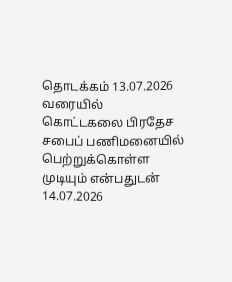தொடக்கம் 13.07.2026 வரையில் கொட்டகலை பிரதேச சபைப் பணிமனையில் பெற்றுக்கொள்ள முடியும் என்பதுடன் 14.07.2026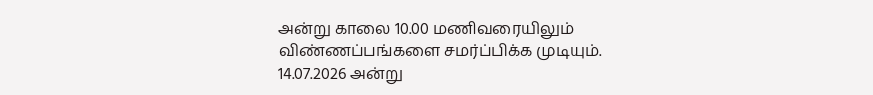அன்று காலை 10.00 மணிவரையிலும் விண்ணப்பங்களை சமர்ப்பிக்க முடியும்.
14.07.2026 அன்று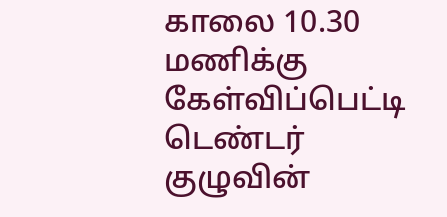காலை 10.30 மணிக்கு கேள்விப்பெட்டி டெண்டர் குழுவின்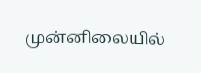முன்னிலையில்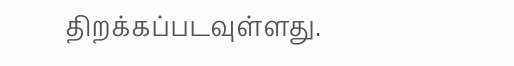திறக்கப்படவுள்ளது.